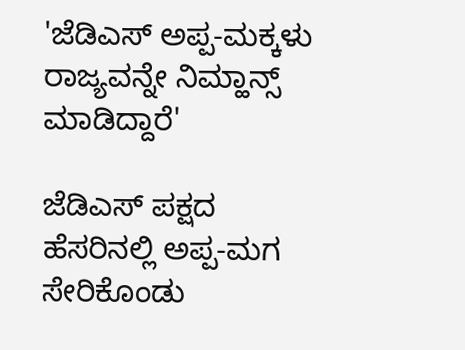'ಜೆಡಿಎಸ್ ಅಪ್ಪ-ಮಕ್ಕಳು ರಾಜ್ಯವನ್ನೇ ನಿಮ್ಹಾನ್ಸ್ ಮಾಡಿದ್ದಾರೆ'

ಜೆಡಿಎಸ್ ಪಕ್ಷದ ಹೆಸರಿನಲ್ಲಿ ಅಪ್ಪ-ಮಗ ಸೇರಿಕೊಂಡು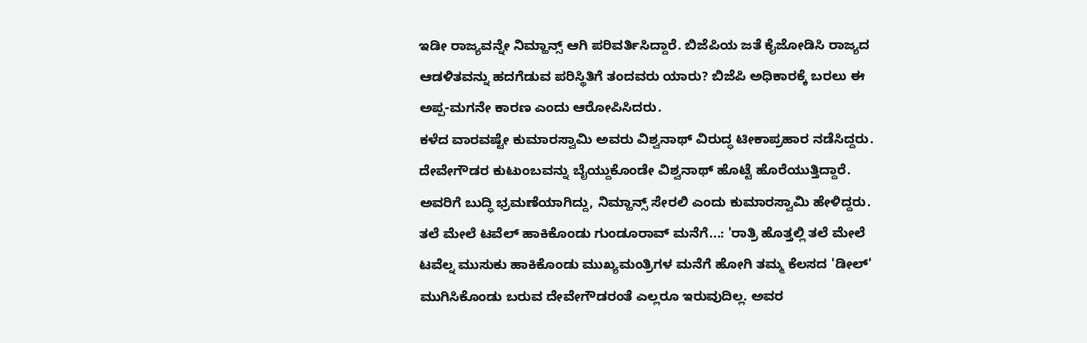ಇಡೀ ರಾಜ್ಯವನ್ನೇ ನಿಮ್ಹಾನ್ಸ್ ಆಗಿ ಪರಿವರ್ತಿಸಿದ್ದಾರೆ. ಬಿಜೆಪಿಯ ಜತೆ ಕೈಜೋಡಿಸಿ ರಾಜ್ಯದ ಆಡಳಿತವನ್ನು ಹದಗೆಡುವ ಪರಿಸ್ಥಿತಿಗೆ ತಂದವರು ಯಾರು? ಬಿಜೆಪಿ ಅಧಿಕಾರಕ್ಕೆ ಬರಲು ಈ ಅಪ್ಪ-ಮಗನೇ ಕಾರಣ ಎಂದು ಆರೋಪಿಸಿದರು.
ಕಳೆದ ವಾರವಷ್ಟೇ ಕುಮಾರಸ್ವಾಮಿ ಅವರು ವಿಶ್ವನಾಥ್ ವಿರುದ್ಧ ಟೀಕಾಪ್ರಹಾರ ನಡೆಸಿದ್ದರು. ದೇವೇಗೌಡರ ಕುಟುಂಬವನ್ನು ಬೈಯ್ದುಕೊಂಡೇ ವಿಶ್ವನಾಥ್ ಹೊಟ್ಟೆ ಹೊರೆಯುತ್ತಿದ್ದಾರೆ. ಅವರಿಗೆ ಬುದ್ಧಿ ಭ್ರಮಣೆಯಾಗಿದ್ದು, ನಿಮ್ಹಾನ್ಸ್ ಸೇರಲಿ ಎಂದು ಕುಮಾರಸ್ವಾಮಿ ಹೇಳಿದ್ದರು.
ತಲೆ ಮೇಲೆ ಟವೆಲ್ ಹಾಕಿಕೊಂಡು ಗುಂಡೂರಾವ್ ಮನೆಗೆ...: 'ರಾತ್ರಿ ಹೊತ್ತಲ್ಲಿ ತಲೆ ಮೇಲೆ ಟವೆಲ್ನ ಮುಸುಕು ಹಾಕಿಕೊಂಡು ಮುಖ್ಯಮಂತ್ರಿಗಳ ಮನೆಗೆ ಹೋಗಿ ತಮ್ಮ ಕೆಲಸದ 'ಡೀಲ್' ಮುಗಿಸಿಕೊಂಡು ಬರುವ ದೇವೇಗೌಡರಂತೆ ಎಲ್ಲರೂ ಇರುವುದಿಲ್ಲ. ಅವರ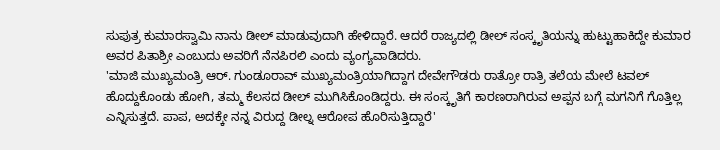ಸುಪುತ್ರ ಕುಮಾರಸ್ವಾಮಿ ನಾನು ಡೀಲ್ ಮಾಡುವುದಾಗಿ ಹೇಳಿದ್ದಾರೆ. ಆದರೆ ರಾಜ್ಯದಲ್ಲಿ ಡೀಲ್ ಸಂಸ್ಕೃತಿಯನ್ನು ಹುಟ್ಟುಹಾಕಿದ್ದೇ ಕುಮಾರ ಅವರ ಪಿತಾಶ್ರೀ ಎಂಬುದು ಅವರಿಗೆ ನೆನಪಿರಲಿ ಎಂದು ವ್ಯಂಗ್ಯವಾಡಿದರು.
'ಮಾಜಿ ಮುಖ್ಯಮಂತ್ರಿ ಆರ್. ಗುಂಡೂರಾವ್ ಮುಖ್ಯಮಂತ್ರಿಯಾಗಿದ್ದಾಗ ದೇವೇಗೌಡರು ರಾತ್ರೋ ರಾತ್ರಿ ತಲೆಯ ಮೇಲೆ ಟವಲ್ ಹೊದ್ದುಕೊಂಡು ಹೋಗಿ, ತಮ್ಮ ಕೆಲಸದ ಡೀಲ್ ಮುಗಿಸಿಕೊಂಡಿದ್ದರು. ಈ ಸಂಸ್ಕೃತಿಗೆ ಕಾರಣರಾಗಿರುವ ಅಪ್ಪನ ಬಗ್ಗೆ ಮಗನಿಗೆ ಗೊತ್ತಿಲ್ಲ ಎನ್ನಿಸುತ್ತದೆ. ಪಾಪ, ಅದಕ್ಕೇ ನನ್ನ ವಿರುದ್ದ ಡೀಲ್ನ ಆರೋಪ ಹೊರಿಸುತ್ತಿದ್ದಾರೆ'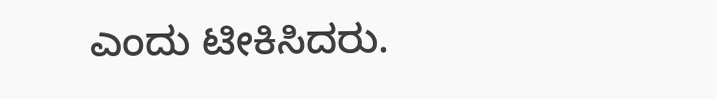ಎಂದು ಟೀಕಿಸಿದರು.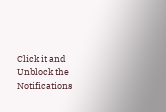Click it and Unblock the Notifications